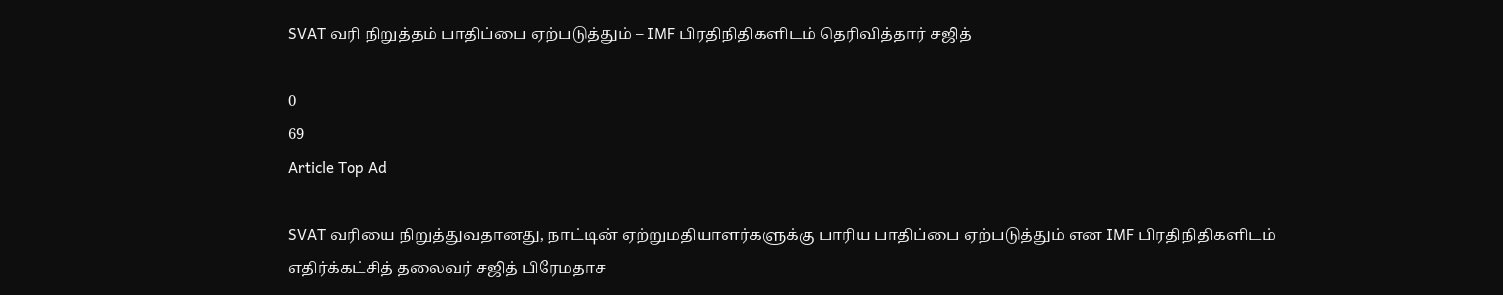SVAT வரி நிறுத்தம் பாதிப்பை ஏற்படுத்தும் – IMF பிரதிநிதிகளிடம் தெரிவித்தார் சஜித்

0
69
Article Top Ad

SVAT வரியை நிறுத்துவதானது, நாட்டின் ஏற்றுமதியாளர்களுக்கு பாரிய பாதிப்பை ஏற்படுத்தும் என IMF பிரதிநிதிகளிடம் எதிர்க்கட்சித் தலைவர் சஜித் பிரேமதாச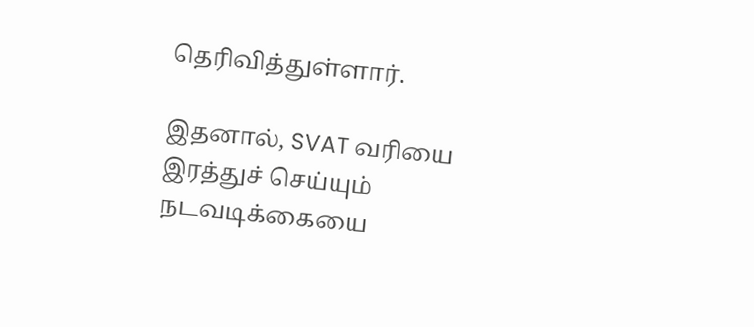தெரிவித்துள்ளார்.

இதனால், SVAT வரியை இரத்துச் செய்யும் நடவடிக்கையை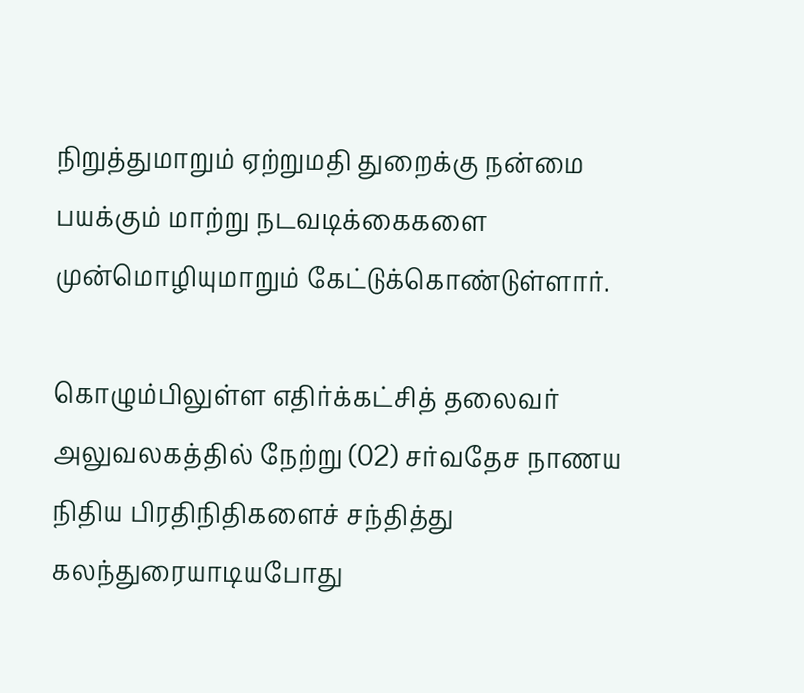நிறுத்துமாறும் ஏற்றுமதி துறைக்கு நன்மை பயக்கும் மாற்று நடவடிக்கைகளை முன்மொழியுமாறும் கேட்டுக்கொண்டுள்ளார்.

கொழும்பிலுள்ள எதிர்க்கட்சித் தலைவர் அலுவலகத்தில் நேற்று (02) சர்வதேச நாணய நிதிய பிரதிநிதிகளைச் சந்தித்து கலந்துரையாடியபோது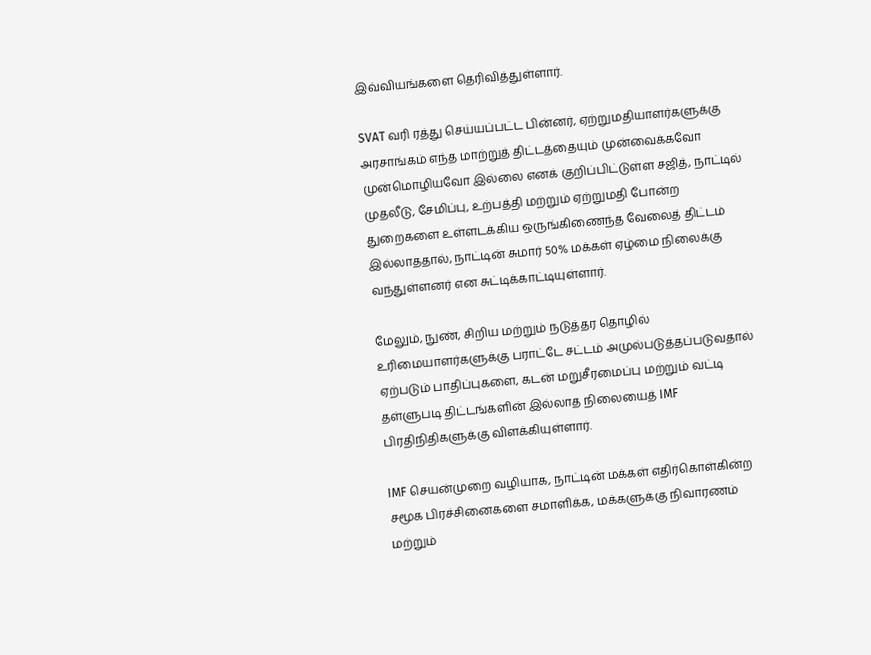இவ்வியங்களை தெரிவித்துள்ளார்.

SVAT வரி ரத்து செய்யப்பட்ட பின்னர், ஏற்றுமதியாளர்களுக்கு அரசாங்கம் எந்த மாற்றுத் திட்டத்தையும் முன்வைக்கவோ முன்மொழியவோ இல்லை எனக் குறிப்பிட்டுள்ள சஜித், நாட்டில் முதலீடு, சேமிப்பு, உற்பத்தி மற்றும் ஏற்றுமதி போன்ற துறைகளை உள்ளடக்கிய ஒருங்கிணைந்த வேலைத் திட்டம் இல்லாததால், நாட்டின் சுமார் 50% மக்கள் ஏழ்மை நிலைக்கு வந்துள்ளனர் என சுட்டிக்காட்டியுள்ளார்.

மேலும், நுண், சிறிய மற்றும் நடுத்தர தொழில் உரிமையாளர்களுக்கு பராட்டே சட்டம் அமுல்படுத்தப்படுவதால் ஏற்படும் பாதிப்புகளை, கடன் மறுசீரமைப்பு மற்றும் வட்டி தள்ளுபடி திட்டங்களின் இல்லாத நிலையைத் IMF பிரதிநிதிகளுக்கு விளக்கியுள்ளார்.

IMF செயன்முறை வழியாக, நாட்டின் மக்கள் எதிர்கொள்கின்ற சமூக பிரச்சினைகளை சமாளிக்க, மக்களுக்கு நிவாரணம் மற்றும்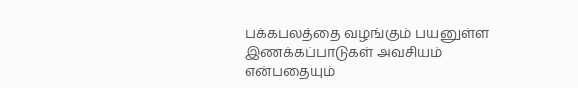பக்கபலத்தை வழங்கும் பயனுள்ள இணக்கப்பாடுகள் அவசியம் என்பதையும்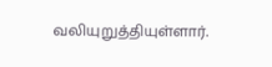வலியுறுத்தியுள்ளார்.